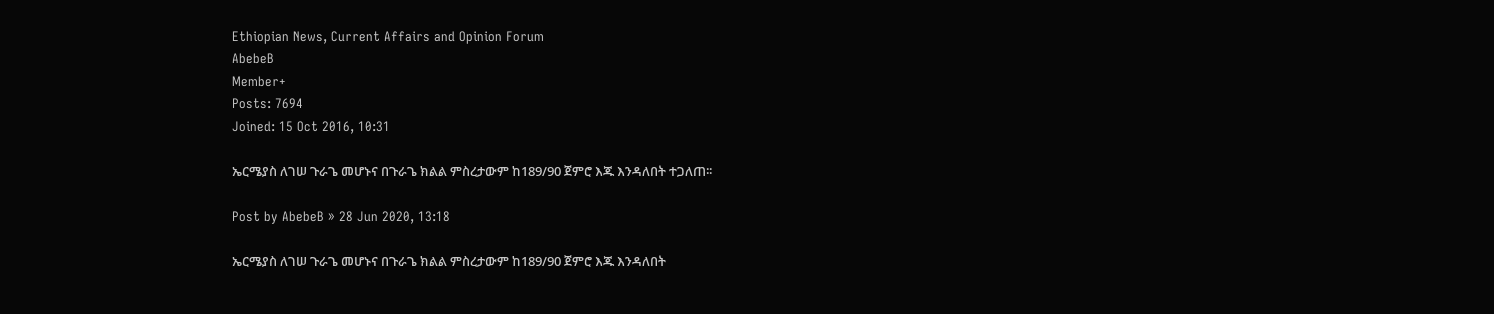Ethiopian News, Current Affairs and Opinion Forum
AbebeB
Member+
Posts: 7694
Joined: 15 Oct 2016, 10:31

ኤርሜያስ ለገሠ ጉራጌ መሆኑና በጉራጌ ክልል ምስረታውም ከ189/90 ጀምሮ እጁ እንዳለበት ተጋለጠ፡፡

Post by AbebeB » 28 Jun 2020, 13:18

ኤርሜያስ ለገሠ ጉራጌ መሆኑና በጉራጌ ክልል ምስረታውም ከ189/90 ጀምሮ እጁ እንዳለበት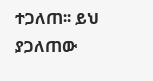ተጋለጠ፡፡ ይህ ያጋለጠው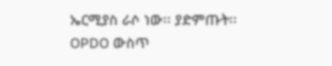ኤርሚያስ ራሶ ነው፡፡ ያድምጡት፡፡
OPDO ውስጥ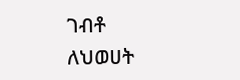ገብቶ ለህወሀት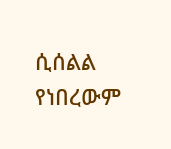ሲሰልል የነበረውም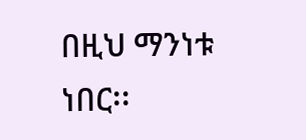በዚህ ማንነቱ ነበር፡፡